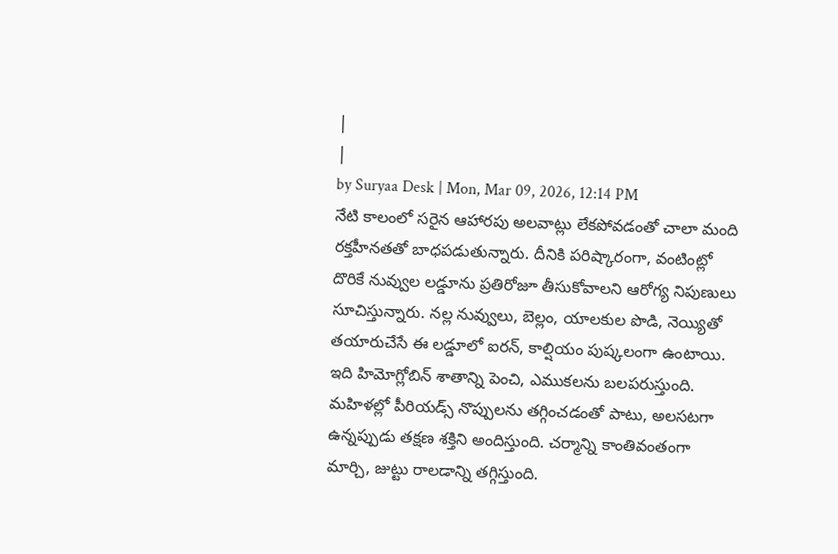|
|
by Suryaa Desk | Mon, Mar 09, 2026, 12:14 PM
నేటి కాలంలో సరైన ఆహారపు అలవాట్లు లేకపోవడంతో చాలా మంది రక్తహీనతతో బాధపడుతున్నారు. దీనికి పరిష్కారంగా, వంటింట్లో దొరికే నువ్వుల లడ్డూను ప్రతిరోజూ తీసుకోవాలని ఆరోగ్య నిపుణులు సూచిస్తున్నారు. నల్ల నువ్వులు, బెల్లం, యాలకుల పొడి, నెయ్యితో తయారుచేసే ఈ లడ్డూలో ఐరన్, కాల్షియం పుష్కలంగా ఉంటాయి. ఇది హిమోగ్లోబిన్ శాతాన్ని పెంచి, ఎముకలను బలపరుస్తుంది. మహిళల్లో పీరియడ్స్ నొప్పులను తగ్గించడంతో పాటు, అలసటగా ఉన్నప్పుడు తక్షణ శక్తిని అందిస్తుంది. చర్మాన్ని కాంతివంతంగా మార్చి, జుట్టు రాలడాన్ని తగ్గిస్తుంది.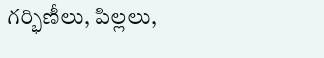గర్భిణీలు, పిల్లలు,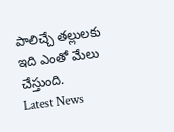పాలిచ్చే తల్లులకు ఇది ఎంతో మేలు చేస్తుంది.
Latest News